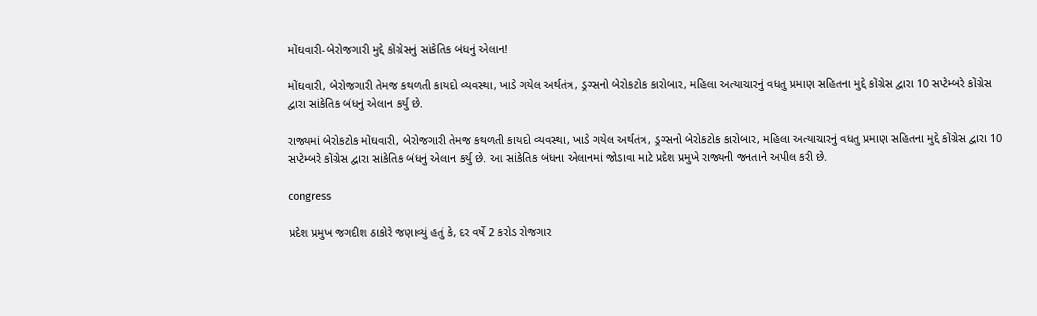મોંઘવારી-બેરોજગારી મુદ્દે કોંગ્રેસનું સાંકેતિક બંધનું એલાન!

મોંઘવારી, બેરોજગારી તેમજ કથળતી કાયદો વ્યવસ્થા, ખાડે ગયેલ અર્થતંત્ર, ડ્રગ્સનો બેરોકટોક કારોબાર, મહિલા અત્યાચારનું વધતુ પ્રમાણ સહિતના મુદ્દે કોંગ્રેસ દ્વારા 10 સપ્ટેમ્બરે કોંગ્રેસ દ્વારા સાંકેતિક બંધનું એલાન કર્યુ છે.

રાજ્યમાં બેરોકટોક મોંઘવારી, બેરોજગારી તેમજ કથળતી કાયદો વ્યવસ્થા, ખાડે ગયેલ અર્થતંત્ર, ડ્રગ્સનો બેરોકટોક કારોબાર, મહિલા અત્યાચારનું વધતુ પ્રમાણ સહિતના મુદ્દે કોંગ્રેસ દ્વારા 10 સપ્ટેમ્બરે કોંગ્રેસ દ્વારા સાંકેતિક બંધનું એલાન કર્યુ છે. આ સાંકેતિક બંધના એલાનમાં જોડાવા માટે પ્રદેશ પ્રમુખે રાજ્યની જનતાને અપીલ કરી છે.

congress

પ્રદેશ પ્રમુખ જગદીશ ઠાકોરે જણાવ્યું હતું કે, દર વર્ષે 2 કરોડ રોજગાર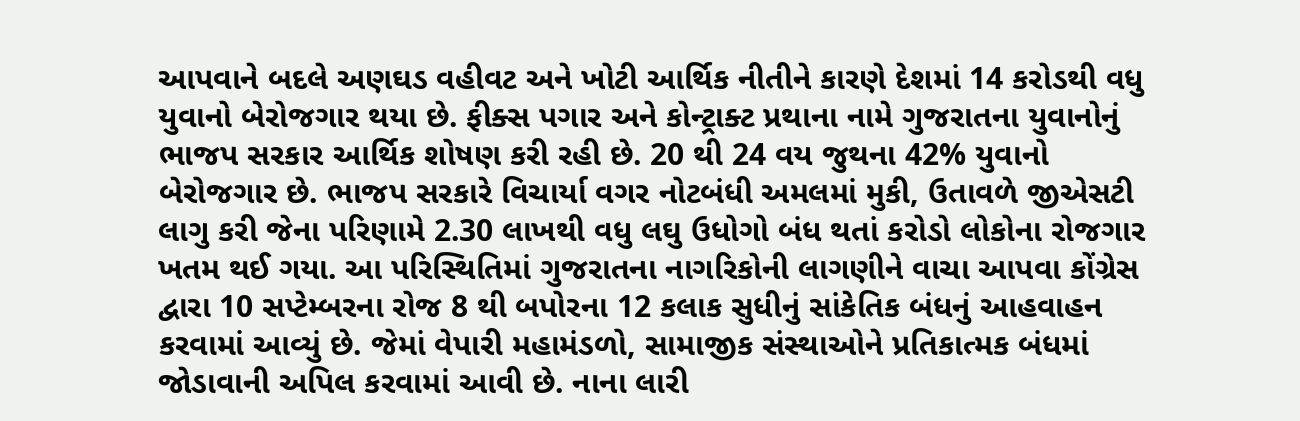આપવાને બદલે અણઘડ વહીવટ અને ખોટી આર્થિક નીતીને કારણે દેશમાં 14 કરોડથી વધુ યુવાનો બેરોજગાર થયા છે. ફીક્સ પગાર અને કોન્ટ્રાક્ટ પ્રથાના નામે ગુજરાતના યુવાનોનું ભાજપ સરકાર આર્થિક શોષણ કરી રહી છે. 20 થી 24 વય જુથના 42% યુવાનો બેરોજગાર છે. ભાજપ સરકારે વિચાર્યા વગર નોટબંધી અમલમાં મુકી, ઉતાવળે જીએસટી લાગુ કરી જેના પરિણામે 2.30 લાખથી વધુ લઘુ ઉધોગો બંધ થતાં કરોડો લોકોના રોજગાર ખતમ થઈ ગયા. આ પરિસ્થિતિમાં ગુજરાતના નાગરિકોની લાગણીને વાચા આપવા કોંગ્રેસ દ્વારા 10 સપ્ટેમ્બરના રોજ 8 થી બપોરના 12 કલાક સુધીનું સાંકેતિક બંધનું આહવાહન કરવામાં આવ્યું છે. જેમાં વેપારી મહામંડળો, સામાજીક સંસ્થાઓને પ્રતિકાત્મક બંધમાં જોડાવાની અપિલ કરવામાં આવી છે. નાના લારી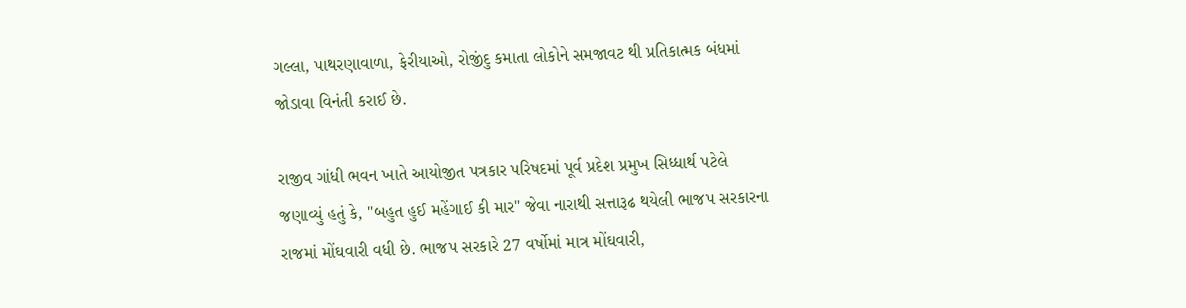ગલ્લા, પાથરણાવાળા, ફેરીયાઓ, રોજીંદુ કમાતા લોકોને સમજાવટ થી પ્રતિકાત્મક બંધમાં જોડાવા વિનંતી કરાઈ છે.

રાજીવ ગાંધી ભવન ખાતે આયોજીત પત્રકાર પરિષદમાં પૂર્વ પ્રદેશ પ્રમુખ સિધ્ધાર્થ પટેલે જણાવ્યું હતું કે, "બહુત હુઈ મહેંગાઈ કી માર" જેવા નારાથી સત્તારૂઢ થયેલી ભાજપ સરકારના રાજમાં મોંઘવારી વધી છે. ભાજપ સરકારે 27 વર્ષોમાં માત્ર મોંઘવારી,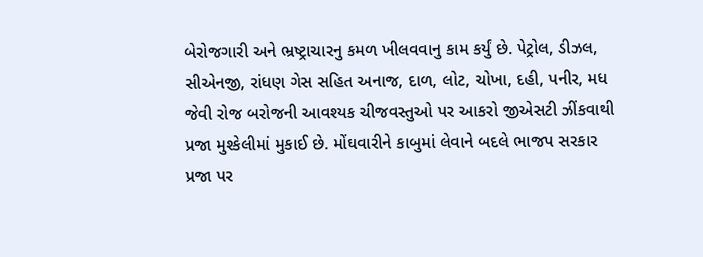બેરોજગારી અને ભ્રષ્ટ્રાચારનુ કમળ ખીલવવાનુ કામ કર્યું છે. પેટ્રોલ, ડીઝલ, સીએનજી, રાંધણ ગેસ સહિત અનાજ, દાળ, લોટ, ચોખા, દહી, પનીર, મધ જેવી રોજ બરોજની આવશ્યક ચીજવસ્તુઓ પર આકરો જીએસટી ઝીંકવાથી પ્રજા મુશ્કેલીમાં મુકાઈ છે. મોંઘવારીને કાબુમાં લેવાને બદલે ભાજપ સરકાર પ્રજા પર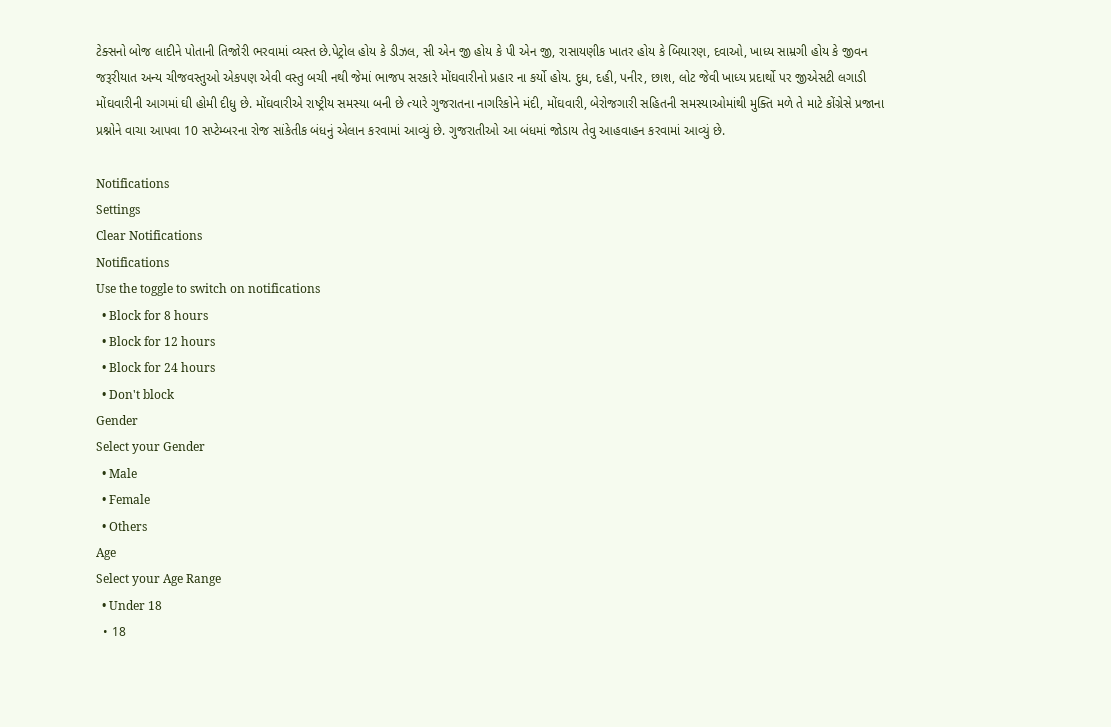ટેક્સનો બોજ લાદીને પોતાની તિજોરી ભરવામાં વ્યસ્ત છે.પેટ્રોલ હોય કે ડીઝલ, સી એન જી હોય કે પી એન જી, રાસાયણીક ખાતર હોય કે બિયારણ, દવાઓ, ખાધ્ય સામ્રગી હોય કે જીવન જરૂરીયાત અન્ય ચીજવસ્તુઓ એકપણ એવી વસ્તુ બચી નથી જેમાં ભાજપ સરકારે મોંઘવારીનો પ્રહાર ના કર્યો હોય. દુધ, દહી, પનીર, છાશ, લોટ જેવી ખાધ્ય પ્રદાર્થો પર જીએસટી લગાડી મોંઘવારીની આગમાં ઘી હોમી દીધુ છે. મોંઘવારીએ રાષ્ટ્રીય સમસ્યા બની છે ત્યારે ગુજરાતના નાગરિકોને મંદી, મોંઘવારી, બેરોજગારી સહિતની સમસ્યાઓમાંથી મુક્તિ મળે તે માટે કોંગ્રેસે પ્રજાના પ્રશ્નોને વાચા આપવા 10 સપ્ટેમ્બરના રોજ સાંકેતીક બંધનું એલાન કરવામાં આવ્યું છે. ગુજરાતીઓ આ બંધમાં જોડાય તેવુ આહવાહન કરવામાં આવ્યું છે.

Notifications
Settings
Clear Notifications
Notifications
Use the toggle to switch on notifications
  • Block for 8 hours
  • Block for 12 hours
  • Block for 24 hours
  • Don't block
Gender
Select your Gender
  • Male
  • Female
  • Others
Age
Select your Age Range
  • Under 18
  • 18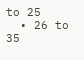to 25
  • 26 to 35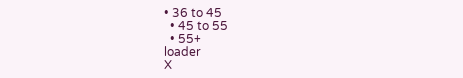• 36 to 45
  • 45 to 55
  • 55+
loader
X